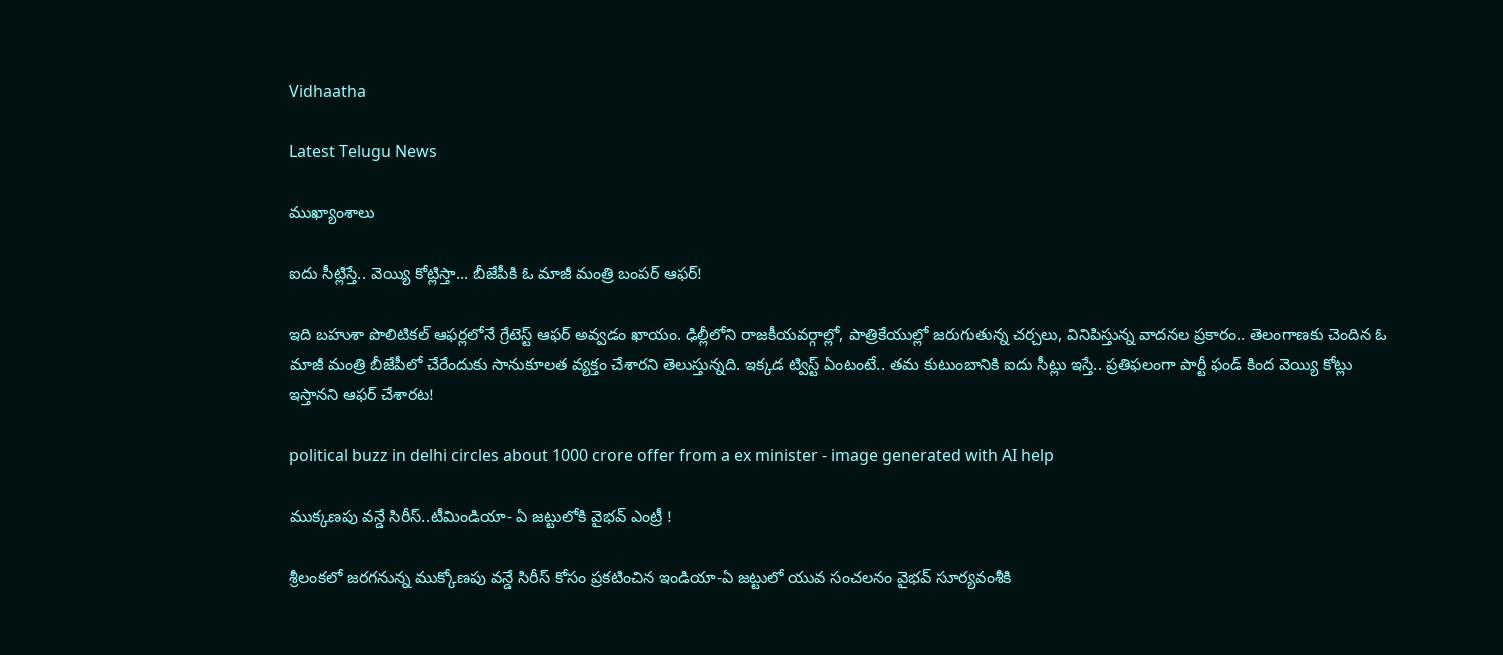Vidhaatha

Latest Telugu News

ముఖ్యాంశాలు

ఐదు సీట్లిస్తే.. వెయ్యి కోట్లిస్తా... బీజేపీకి ఓ మాజీ మంత్రి బంపర్ ఆఫర్!

ఇది బహుశా పొలిటికల్‌ ఆఫర్లలోనే గ్రేటెస్ట్‌ ఆఫర్‌ అవ్వడం ఖాయం. ఢిల్లీలోని రాజకీయవర్గాల్లో, పాత్రికేయుల్లో జరుగుతున్న చర్చలు, వినిపిస్తున్న వాదనల ప్రకారం.. తెలంగాణకు చెందిన ఓ మాజీ మంత్రి బీజేపీలో చేరేందుకు సానుకూలత వ్యక్తం చేశారని తెలుస్తున్నది. ఇక్కడ ట్విస్ట్‌ ఏంటంటే.. తమ కుటుంబానికి ఐదు సీట్లు ఇస్తే.. ప్రతిఫలంగా పార్టీ ఫండ్‌ కింద వెయ్యి కోట్లు ఇస్తానని ఆఫర్‌ చేశారట!

political buzz in delhi circles about 1000 crore offer from a ex minister - image generated with AI help

ముక్కణపు వన్డే సిరీస్..టీమిండియా- ఏ జట్టులోకి వైభవ్ ఎంట్రీ !

శ్రీలంకలో జరగనున్న ముక్కోణపు వన్డే సిరీస్ కోసం ప్రకటించిన ఇండియా-ఏ జట్టులో యువ సంచలనం వైభవ్ సూర్యవంశీకి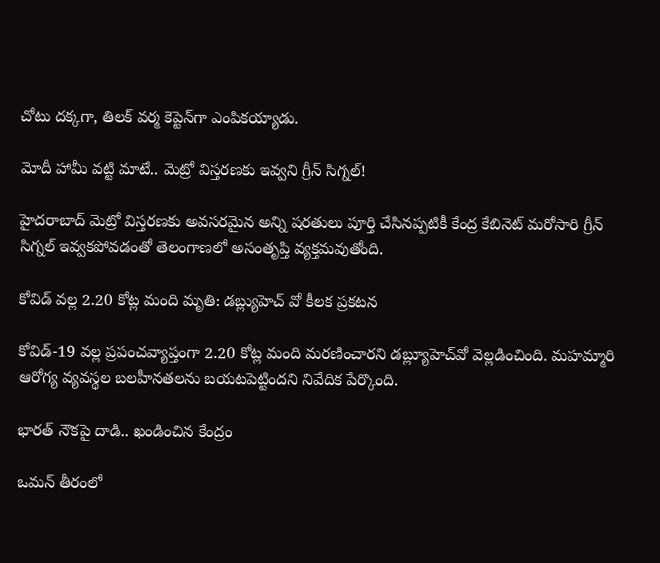చోటు దక్కగా, తిలక్ వర్మ కెప్టెన్‌గా ఎంపికయ్యాడు.

మోదీ హామీ వట్టి మాటే.. మెట్రో విస్తరణకు ఇవ్వని గ్రీన్ సిగ్నల్!

హైదరాబాద్ మెట్రో విస్తరణకు అవసరమైన అన్ని షరతులు పూర్తి చేసినప్పటికీ కేంద్ర కేబినెట్ మరోసారి గ్రీన్ సిగ్నల్ ఇవ్వకపోవడంతో తెలంగాణలో అసంతృప్తి వ్యక్తమవుతోంది.

కోవిడ్‌ వల్ల 2.20 కోట్ల మంది మృతి: డబ్ల్యుహెచ్ వో కీలక ప్రకటన

కోవిడ్-19 వల్ల ప్రపంచవ్యాప్తంగా 2.20 కోట్ల మంది మరణించారని డబ్ల్యూహెచ్‌వో వెల్లడించింది. మహమ్మారి ఆరోగ్య వ్యవస్థల బలహీనతలను బయటపెట్టిందని నివేదిక పేర్కొంది.

భారత్ నౌకపై దాడి.. ఖండించిన కేంద్రం

ఒమన్‌ తీరంలో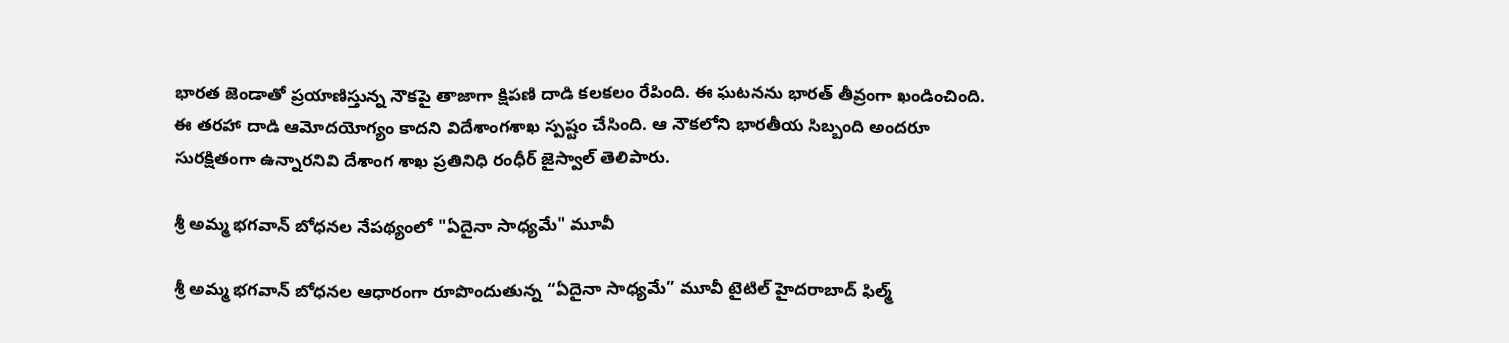భారత జెండాతో ప్రయాణిస్తున్న నౌకపై తాజాగా క్షిపణి దాడి కలకలం రేపింది. ఈ ఘటనను భారత్‌ తీవ్రంగా ఖండించింది. ఈ తరహా దాడి ఆమోదయోగ్యం కాదని విదేశాంగశాఖ స్పష్టం చేసింది. ఆ నౌకలోని భారతీయ సిబ్బంది అందరూ సురక్షితంగా ఉన్నారనివి దేశాంగ శాఖ ప్రతినిధి రంధీర్ జైస్వాల్ తెలిపారు.

శ్రీ అమ్మ భగవాన్ బోధనల నేపథ్యంలో "ఏదైనా సాధ్యమే" మూవీ

శ్రీ అమ్మ భగవాన్ బోధనల ఆధారంగా రూపొందుతున్న “ఏదైనా సాధ్యమే” మూవీ టైటిల్ హైదరాబాద్ ఫిల్మ్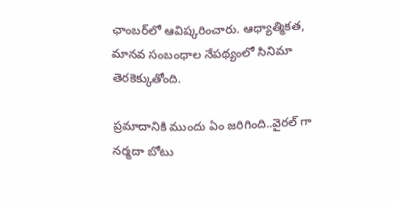ఛాంబర్‌లో ఆవిష్కరించారు. ఆధ్యాత్మికత, మానవ సంబంధాల నేపథ్యంలో సినిమా తెరకెక్కుతోంది.

ప్రమాదానికి ముందు ఏం జరిగింది..వైరల్ గా నర్మదా బోటు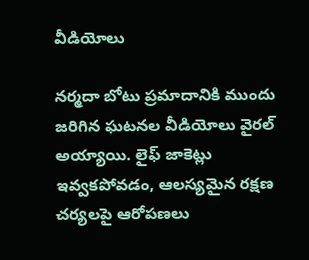వీడియోలు

నర్మదా బోటు ప్రమాదానికి ముందు జరిగిన ఘటనల వీడియోలు వైరల్ అయ్యాయి. లైఫ్ జాకెట్లు ఇవ్వకపోవడం, ఆలస్యమైన రక్షణ చర్యలపై ఆరోపణలు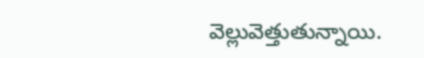వెల్లువెత్తుతున్నాయి.